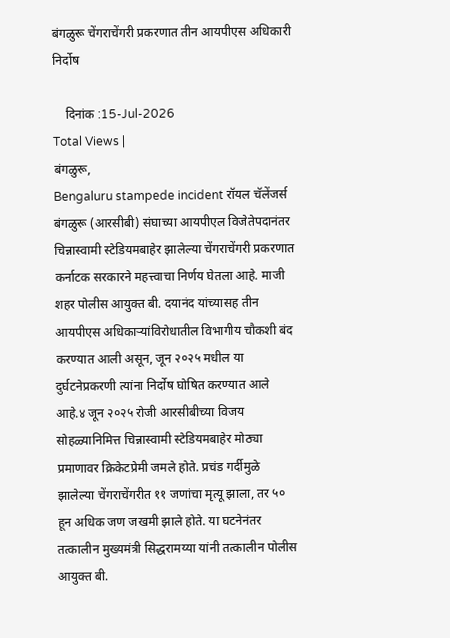बंगळुरू चेंगराचेंगरी प्रकरणात तीन आयपीएस अधिकारी निर्दोष

    दिनांक :15-Jul-2026
Total Views |
बंगळुरू,
Bengaluru stampede incident रॉयल चॅलेंजर्स बंगळुरू (आरसीबी) संघाच्या आयपीएल विजेतेपदानंतर चिन्नास्वामी स्टेडियमबाहेर झालेल्या चेंगराचेंगरी प्रकरणात कर्नाटक सरकारने महत्त्वाचा निर्णय घेतला आहे. माजी शहर पोलीस आयुक्त बी. दयानंद यांच्यासह तीन आयपीएस अधिकाऱ्यांविरोधातील विभागीय चौकशी बंद करण्यात आली असून, जून २०२५ मधील या दुर्घटनेप्रकरणी त्यांना निर्दोष घोषित करण्यात आले आहे.४ जून २०२५ रोजी आरसीबीच्या विजय सोहळ्यानिमित्त चिन्नास्वामी स्टेडियमबाहेर मोठ्या प्रमाणावर क्रिकेटप्रेमी जमले होते. प्रचंड गर्दीमुळे झालेल्या चेंगराचेंगरीत ११ जणांचा मृत्यू झाला, तर ५० हून अधिक जण जखमी झाले होते. या घटनेनंतर तत्कालीन मुख्यमंत्री सिद्धरामय्या यांनी तत्कालीन पोलीस आयुक्त बी.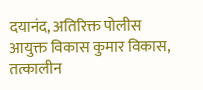दयानंद, अतिरिक्त पोलीस आयुक्त विकास कुमार विकास, तत्कालीन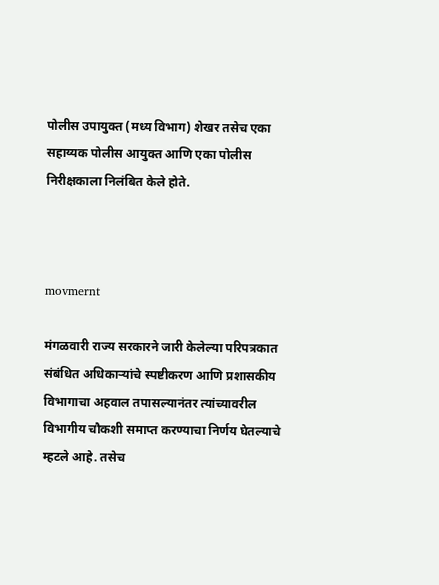पोलीस उपायुक्त (मध्य विभाग) शेखर तसेच एका सहाय्यक पोलीस आयुक्त आणि एका पोलीस निरीक्षकाला निलंबित केले होते.



movmernt

मंगळवारी राज्य सरकारने जारी केलेल्या परिपत्रकात संबंधित अधिकाऱ्यांचे स्पष्टीकरण आणि प्रशासकीय विभागाचा अहवाल तपासल्यानंतर त्यांच्यावरील विभागीय चौकशी समाप्त करण्याचा निर्णय घेतल्याचे म्हटले आहे. तसेच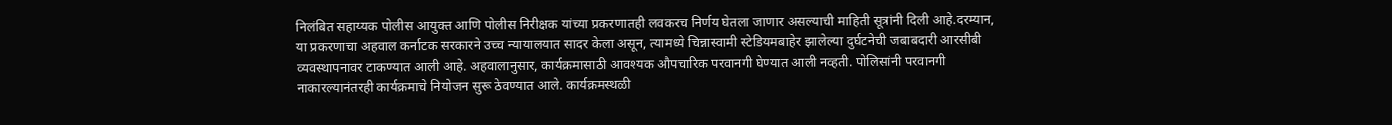निलंबित सहाय्यक पोलीस आयुक्त आणि पोलीस निरीक्षक यांच्या प्रकरणातही लवकरच निर्णय घेतला जाणार असल्याची माहिती सूत्रांनी दिली आहे.दरम्यान, या प्रकरणाचा अहवाल कर्नाटक सरकारने उच्च न्यायालयात सादर केला असून, त्यामध्ये चिन्नास्वामी स्टेडियमबाहेर झालेल्या दुर्घटनेची जबाबदारी आरसीबी व्यवस्थापनावर टाकण्यात आली आहे. अहवालानुसार, कार्यक्रमासाठी आवश्यक औपचारिक परवानगी घेण्यात आली नव्हती. पोलिसांनी परवानगी नाकारल्यानंतरही कार्यक्रमाचे नियोजन सुरू ठेवण्यात आले. कार्यक्रमस्थळी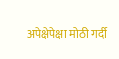अपेक्षेपेक्षा मोठी गर्दी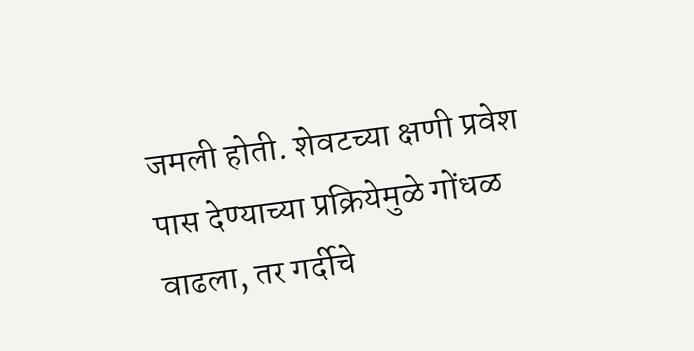जमली होती. शेवटच्या क्षणी प्रवेश पास देण्याच्या प्रक्रियेमुळे गोंधळ वाढला, तर गर्दीचे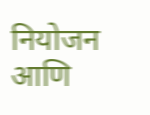नियोजन आणि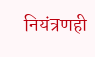नियंत्रणही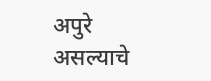अपुरे असल्याचे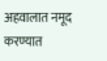अहवालात नमूद करण्यात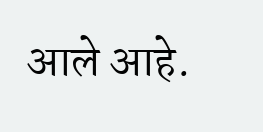आले आहे.